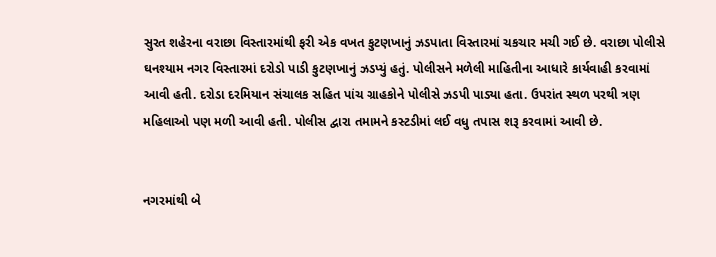સુરત શહેરના વરાછા વિસ્તારમાંથી ફરી એક વખત કુટણખાનું ઝડપાતા વિસ્તારમાં ચકચાર મચી ગઈ છે. વરાછા પોલીસે ઘનશ્યામ નગર વિસ્તારમાં દરોડો પાડી કુટણખાનું ઝડપ્યું હતું. પોલીસને મળેલી માહિતીના આધારે કાર્યવાહી કરવામાં આવી હતી. દરોડા દરમિયાન સંચાલક સહિત પાંચ ગ્રાહકોને પોલીસે ઝડપી પાડ્યા હતા. ઉપરાંત સ્થળ પરથી ત્રણ મહિલાઓ પણ મળી આવી હતી. પોલીસ દ્વારા તમામને કસ્ટડીમાં લઈ વધુ તપાસ શરૂ કરવામાં આવી છે.


નગરમાંથી બે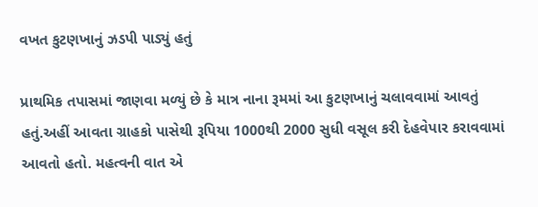વખત કુટણખાનું ઝડપી પાડ્યું હતું

પ્રાથમિક તપાસમાં જાણવા મળ્યું છે કે માત્ર નાના રૂમમાં આ કુટણખાનું ચલાવવામાં આવતું હતું.અહીં આવતા ગ્રાહકો પાસેથી રૂપિયા 1000થી 2000 સુધી વસૂલ કરી દેહવેપાર કરાવવામાં આવતો હતો. મહત્વની વાત એ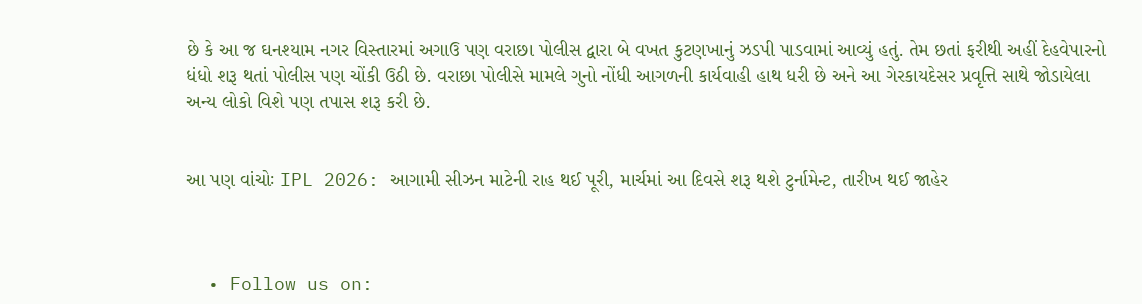છે કે આ જ ઘનશ્યામ નગર વિસ્તારમાં અગાઉ પણ વરાછા પોલીસ દ્વારા બે વખત કુટણખાનું ઝડપી પાડવામાં આવ્યું હતું. તેમ છતાં ફરીથી અહીં દેહવેપારનો ધંધો શરૂ થતાં પોલીસ પણ ચોંકી ઉઠી છે. વરાછા પોલીસે મામલે ગુનો નોંધી આગળની કાર્યવાહી હાથ ધરી છે અને આ ગેરકાયદેસર પ્રવૃત્તિ સાથે જોડાયેલા અન્ય લોકો વિશે પણ તપાસ શરૂ કરી છે.


આ પણ વાંચોઃ IPL 2026: આગામી સીઝન માટેની રાહ થઈ પૂરી, માર્ચમાં આ દિવસે શરૂ થશે ટુર્નામેન્ટ, તારીખ થઈ જાહેર



  • Follow us on: